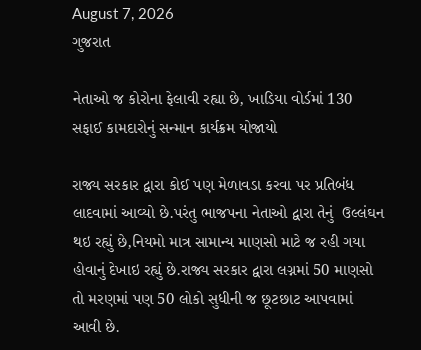August 7, 2026
ગુજરાત

નેતાઓ જ કોરોના ફેલાવી રહ્યા છે, ખાડિયા વોર્ડમાં 130 સફાઈ કામદારોનું સન્માન કાર્યક્રમ યોજાયો

રાજ્ય સરકાર દ્વારા કોઈ પણ મેળાવડા કરવા પર પ્રતિબંધ લાદવામાં આવ્યો છે.પરંતુ ભાજપના નેતાઓ દ્વારા તેનું  ઉલ્લંઘન થઇ રહ્યું છે,નિયમો માત્ર સામાન્ય માણસો માટે જ રહી ગયા હોવાનું દેખાઇ રહ્યું છે.રાજ્ય સરકાર દ્વારા લગ્નમાં 50 માણસો તો મરણમાં પણ 50 લોકો સુધીની જ છૂટછાટ આપવામાં આવી છે.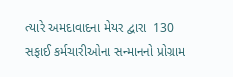ત્યારે અમદાવાદના મેયર દ્વારા  130 સફાઈ કર્મચારીઓના સન્માનનો પ્રોગ્રામ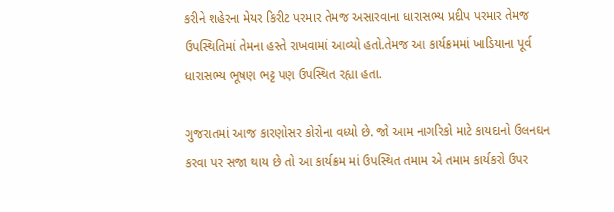કરીને શહેરના મેયર કિરીટ પરમાર તેમજ અસારવાના ધારાસભ્ય પ્રદીપ પરમાર તેમજ ઉપસ્થિતિમાં તેમના હસ્તે રાખવામાં આવ્યો હતો.તેમજ આ કાર્યક્રમમાં ખાડિયાના પૂર્વ ધારાસભ્ય ભૂષણ ભટ્ટ પણ ઉપસ્થિત રહ્યા હતા.

ગુજરાતમાં આજ કારણોસર કોરોના વધ્યો છે. જો આમ નાગરિકો માટે કાયદાનો ઉલનઘન કરવા પર સજા થાય છે તો આ કાર્યક્રમ માં ઉપસ્થિત તમામ એ તમામ કાર્યકરો ઉપર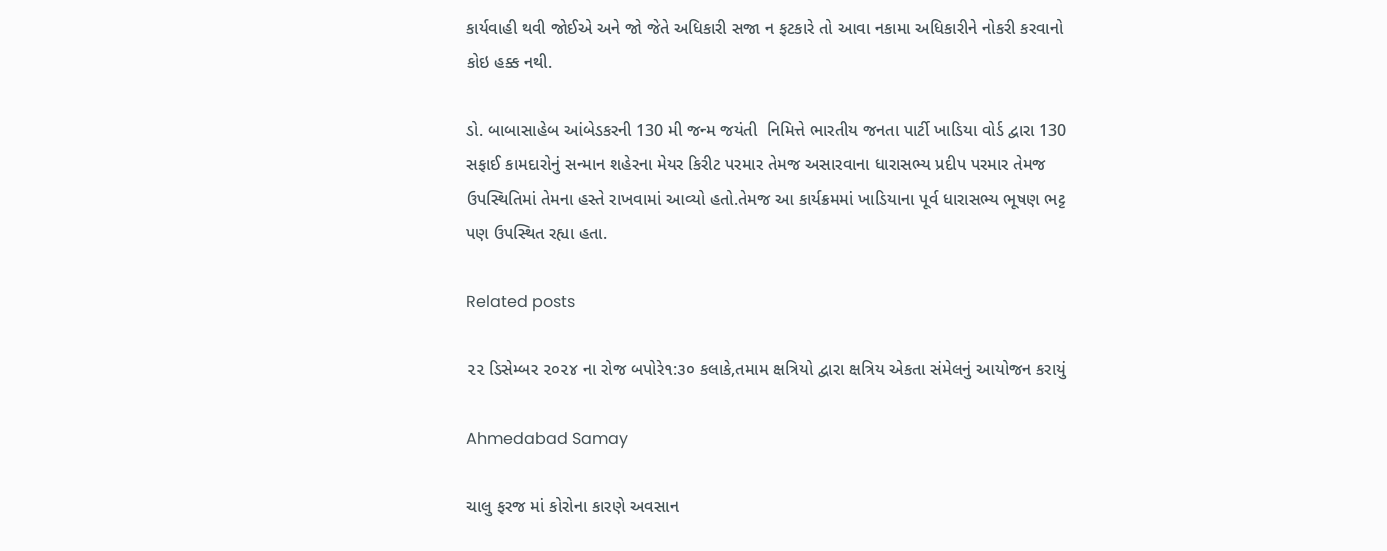કાર્યવાહી થવી જોઈએ અને જો જેતે અધિકારી સજા ન ફટકારે તો આવા નકામા અધિકારીને નોકરી કરવાનો કોઇ હક્ક નથી.

ડો. બાબાસાહેબ આંબેડકરની 130 મી જન્મ જયંતી  નિમિત્તે ભારતીય જનતા પાર્ટી ખાડિયા વોર્ડ દ્વારા 130 સફાઈ કામદારોનું સન્માન શહેરના મેયર કિરીટ પરમાર તેમજ અસારવાના ધારાસભ્ય પ્રદીપ પરમાર તેમજ ઉપસ્થિતિમાં તેમના હસ્તે રાખવામાં આવ્યો હતો.તેમજ આ કાર્યક્રમમાં ખાડિયાના પૂર્વ ધારાસભ્ય ભૂષણ ભટ્ટ પણ ઉપસ્થિત રહ્યા હતા.

Related posts

૨૨ ડિસેમ્બર ૨૦૨૪ ના રોજ બપોરે૧:૩૦ કલાકે,તમામ ક્ષત્રિયો દ્વારા ક્ષત્રિય એકતા સંમેલનું આયોજન કરાયું

Ahmedabad Samay

ચાલુ ફરજ માં કોરોના કારણે અવસાન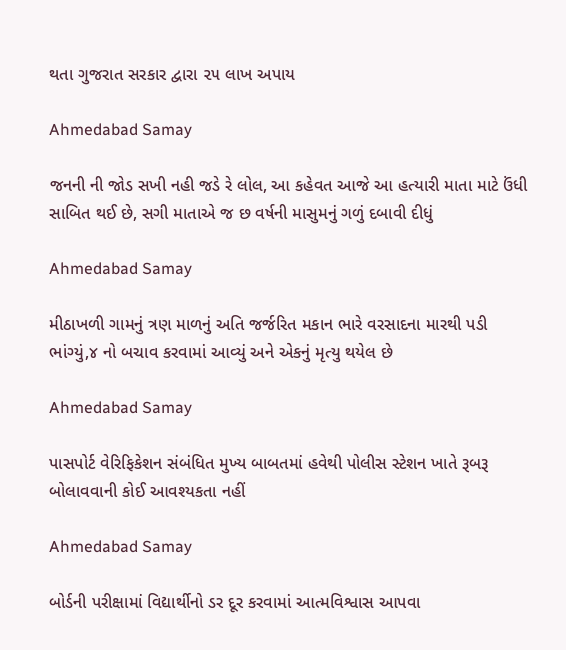થતા ગુજરાત સરકાર દ્વારા ૨૫ લાખ અપાય

Ahmedabad Samay

જનની ની જોડ સખી નહી જડે રે લોલ, આ કહેવત આજે આ હત્યારી માતા માટે ઉંધી સાબિત થઈ છે, સગી માતાએ જ છ વર્ષની માસુમનું ગળું દબાવી દીધું

Ahmedabad Samay

મીઠાખળી ગામનું ત્રણ માળનું અતિ જર્જરિત મકાન ભારે વરસાદના મારથી પડી ભાંગ્યું,૪ નો બચાવ કરવામાં આવ્યું અને એકનું મૃત્યુ થયેલ છે

Ahmedabad Samay

પાસપોર્ટ વેરિફિકેશન સંબંધિત મુખ્ય બાબતમાં હવેથી પોલીસ સ્ટેશન ખાતે રૂબરૂ બોલાવવાની કોઈ આવશ્યકતા નહીં

Ahmedabad Samay

બોર્ડની પરીક્ષામાં વિદ્યાર્થીનો ડર દૂર કરવામાં આત્મવિશ્વાસ આપવા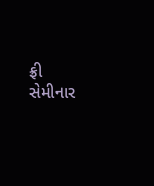ફ્રી સેમીનાર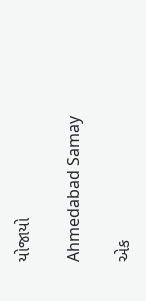યોજાયો

Ahmedabad Samay

એક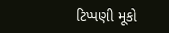ટિપ્પણી મૂકો